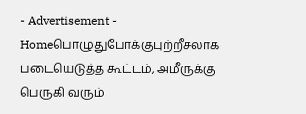- Advertisement -
Homeபொழுதுபோக்குபுற்றீசலாக படையெடுத்த கூட்டம், அமீருக்கு பெருகி வரும்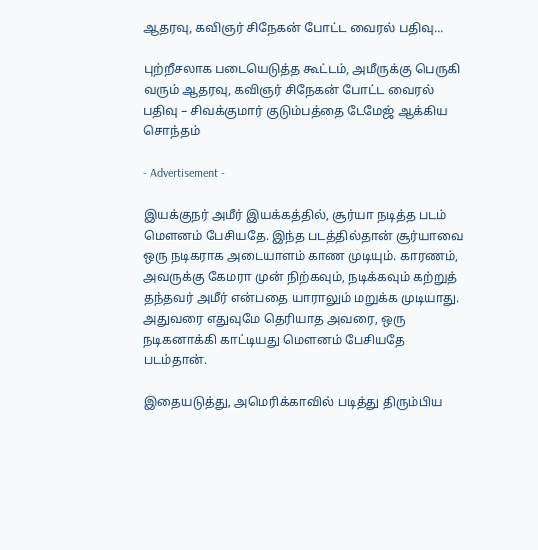ஆதரவு, கவிஞர் சிநேகன் போட்ட வைரல் பதிவு...

புற்றீசலாக படையெடுத்த கூட்டம், அமீருக்கு பெருகி வரும் ஆதரவு, கவிஞர் சிநேகன் போட்ட வைரல் பதிவு – சிவக்குமார் குடும்பத்தை டேமேஜ் ஆக்கிய சொந்தம்

- Advertisement -

இயக்குநர் அமீர் இயக்கத்தில், சூர்யா நடித்த படம் மௌனம் பேசியதே. இந்த படத்தில்தான் சூர்யாவை ஒரு நடிகராக அடையாளம் காண முடியும். காரணம், அவருக்கு கேமரா முன் நிற்கவும், நடிக்கவும் கற்றுத் தந்தவர் அமீர் என்பதை யாராலும் மறுக்க முடியாது. அதுவரை எதுவுமே தெரியாத அவரை, ஒரு நடிகனாக்கி காட்டியது மௌனம் பேசியதே படம்தான்.

இதையடுத்து, அமெரிக்காவில் படித்து திரும்பிய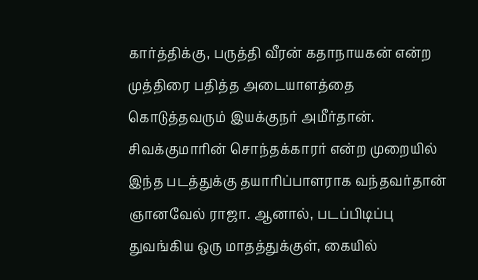கார்த்திக்கு, பருத்தி வீரன் கதாநாயகன் என்ற முத்திரை பதித்த அடையாளத்தை கொடுத்தவரும் இயக்குநர் அமீர்தான். சிவக்குமாரின் சொந்தக்காரர் என்ற முறையில் இந்த படத்துக்கு தயாரிப்பாளராக வந்தவர்தான் ஞானவேல் ராஜா. ஆனால், படப்பிடிப்பு துவங்கிய ஒரு மாதத்துக்குள், கையில்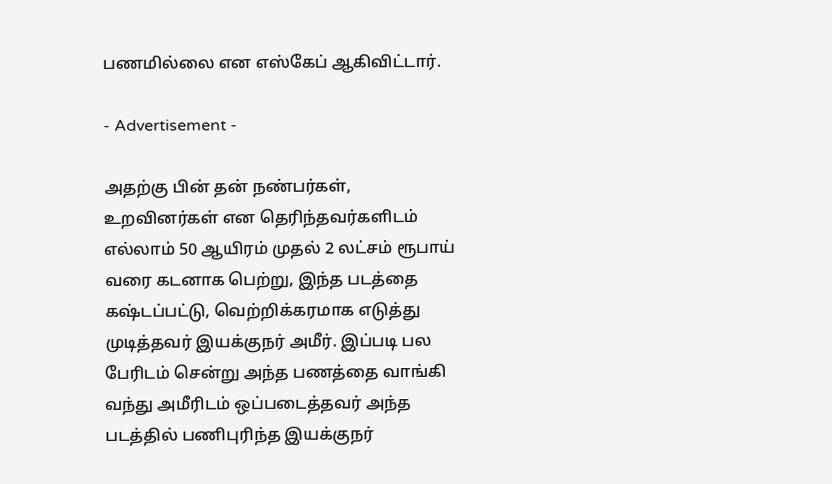பணமில்லை என எஸ்கேப் ஆகிவிட்டார்.

- Advertisement -

அதற்கு பின் தன் நண்பர்கள், உறவினர்கள் என தெரிந்தவர்களிடம் எல்லாம் 50 ஆயிரம் முதல் 2 லட்சம் ரூபாய் வரை கடனாக பெற்று, இந்த படத்தை கஷ்டப்பட்டு, வெற்றிக்கரமாக எடுத்து முடித்தவர் இயக்குநர் அமீர். இப்படி பல பேரிடம் சென்று அந்த பணத்தை வாங்கி வந்து அமீரிடம் ஒப்படைத்தவர் அந்த படத்தில் பணிபுரிந்த இயக்குநர்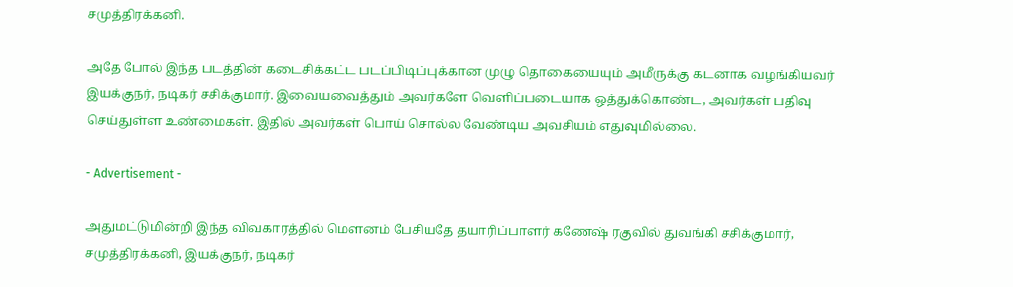சமுத்திரக்கனி.

அதே போல் இந்த படத்தின் கடைசிக்கட்ட படப்பிடிப்புக்கான முழு தொகையையும் அமீருக்கு கடனாக வழங்கியவர் இயக்குநர், நடிகர் சசிக்குமார். இவையவைத்தும் அவர்களே வெளிப்படையாக ஒத்துக்கொண்ட, அவர்கள் பதிவு செய்துள்ள உண்மைகள். இதில் அவர்கள் பொய் சொல்ல வேண்டிய அவசியம் எதுவுமில்லை.

- Advertisement -

அதுமட்டுமின்றி இந்த விவகாரத்தில் மௌனம் பேசியதே தயாரிப்பாளர் கணேஷ் ரகுவில் துவங்கி சசிக்குமார், சமுத்திரக்கனி, இயக்குநர், நடிகர்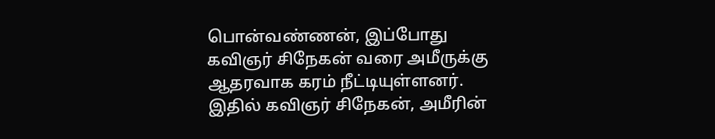பொன்வண்ணன், இப்போது கவிஞர் சிநேகன் வரை அமீருக்கு ஆதரவாக கரம் நீட்டியுள்ளனர். இதில் கவிஞர் சிநேகன், அமீரின்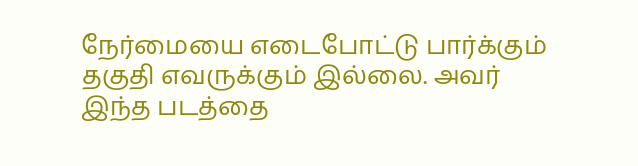நேர்மையை எடைபோட்டு பார்க்கும் தகுதி எவருக்கும் இல்லை. அவர் இந்த படத்தை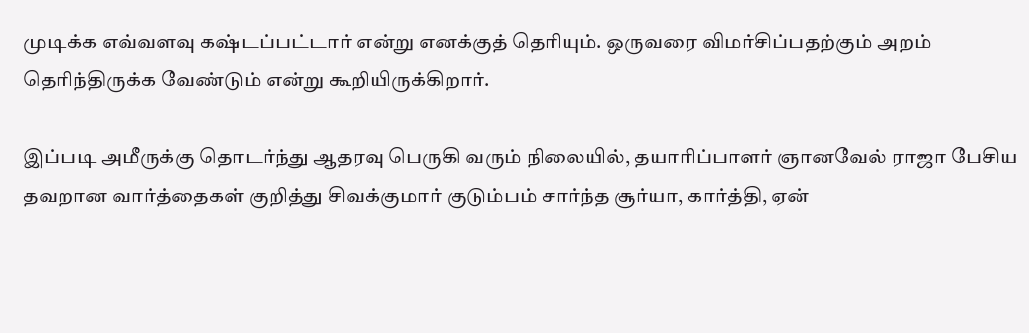முடிக்க எவ்வளவு கஷ்டப்பட்டார் என்று எனக்குத் தெரியும். ஒருவரை விமர்சிப்பதற்கும் அறம் தெரிந்திருக்க வேண்டும் என்று கூறியிருக்கிறார்.

இப்படி அமீருக்கு தொடர்ந்து ஆதரவு பெருகி வரும் நிலையில், தயாரிப்பாளர் ஞானவேல் ராஜா பேசிய தவறான வார்த்தைகள் குறித்து சிவக்குமார் குடும்பம் சார்ந்த சூர்யா, கார்த்தி, ஏன்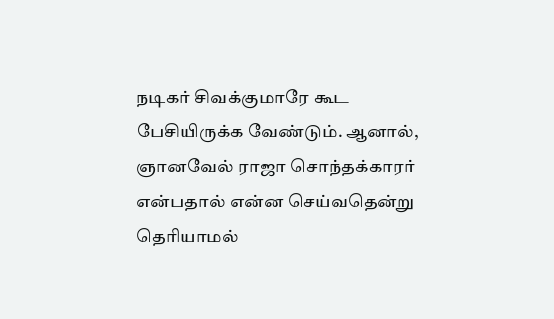நடிகர் சிவக்குமாரே கூட பேசியிருக்க வேண்டும். ஆனால், ஞானவேல் ராஜா சொந்தக்காரர் என்பதால் என்ன செய்வதென்று தெரியாமல்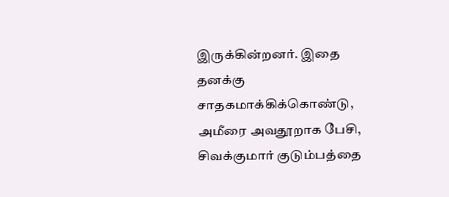இருக்கின்றனர். இதை தனக்கு சாதகமாக்கிக்கொண்டு, அமீரை அவதூறாக பேசி, சிவக்குமார் குடும்பத்தை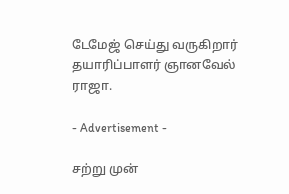டேமேஜ் செய்து வருகிறார் தயாரிப்பாளர் ஞானவேல் ராஜா.

- Advertisement -

சற்று முன்